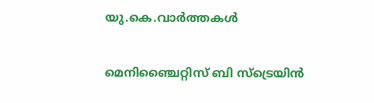യു.കെ.വാര്‍ത്തകള്‍

മെനിഞ്ചൈറ്റിസ് ബി സ്‌ട്രെയിന്‍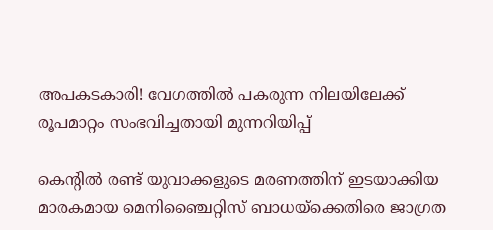അപകടകാരി! വേഗത്തില്‍ പകരുന്ന നിലയിലേക്ക് രൂപമാറ്റം സംഭവിച്ചതായി മുന്നറിയിപ്പ്

കെന്റില്‍ രണ്ട് യുവാക്കളുടെ മരണത്തിന് ഇടയാക്കിയ മാരകമായ മെനിഞ്ചൈറ്റിസ് ബാധയ്‌ക്കെതിരെ ജാഗ്രത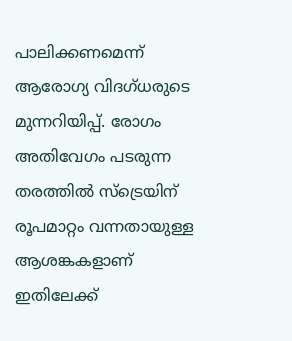പാലിക്കണമെന്ന് ആരോഗ്യ വിദഗ്ധരുടെ മുന്നറിയിപ്പ്. രോഗം അതിവേഗം പടരുന്ന തരത്തില്‍ സ്‌ട്രെയിന് രൂപമാറ്റം വന്നതായുള്ള ആശങ്കകളാണ് ഇതിലേക്ക്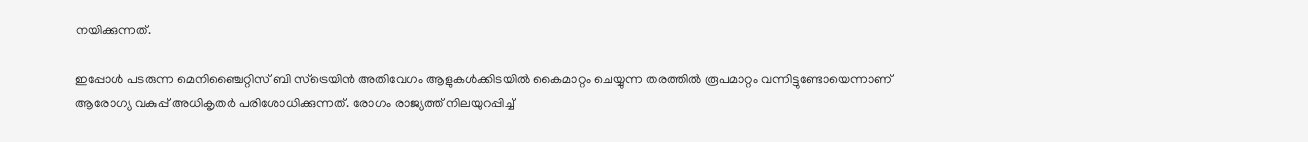നയിക്കുന്നത്.

ഇപ്പോള്‍ പടരുന്ന മെനിഞ്ചൈറ്റിസ് ബി സ്‌ട്രെയിന്‍ അതിവേഗം ആളുകള്‍ക്കിടയില്‍ കൈമാറ്റം ചെയ്യുന്ന തരത്തില്‍ രൂപമാറ്റം വന്നിട്ടുണ്ടോയെന്നാണ് ആരോഗ്യ വകുപ്പ് അധികൃതര്‍ പരിശോധിക്കുന്നത്. രോഗം രാജ്യത്ത് നിലയുറപ്പിച്ച്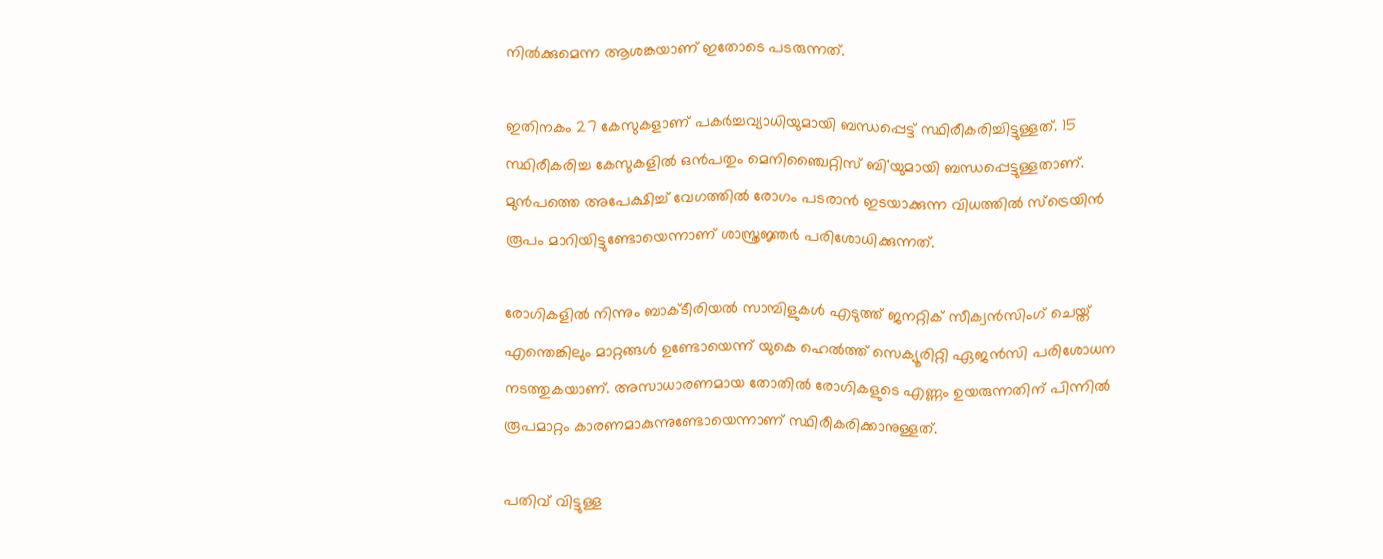നില്‍ക്കുമെന്ന ആശങ്കയാണ് ഇതോടെ പടരുന്നത്.

ഇതിനകം 27 കേസുകളാണ് പകര്‍ച്ചവ്യാധിയുമായി ബന്ധപ്പെട്ട് സ്ഥിരീകരിച്ചിട്ടുള്ളത്. 15 സ്ഥിരീകരിച്ച കേസുകളില്‍ ഒന്‍പതും മെനിഞ്ചൈറ്റിസ് ബി'യുമായി ബന്ധപ്പെട്ടുള്ളതാണ്. മുന്‍പത്തെ അപേക്ഷിച്ച് വേഗത്തില്‍ രോഗം പടരാന്‍ ഇടയാക്കുന്ന വിധത്തില്‍ സ്‌ട്രെയിന്‍ രൂപം മാറിയിട്ടുണ്ടോയെന്നാണ് ശാസ്ത്രജ്ഞര്‍ പരിശോധിക്കുന്നത്.

രോഗികളില്‍ നിന്നും ബാക്ടീരിയല്‍ സാമ്പിളുകള്‍ എടുത്ത് ജനറ്റിക് സീക്വന്‍സിംഗ് ചെയ്ത് എന്തെങ്കിലും മാറ്റങ്ങള്‍ ഉണ്ടോയെന്ന് യുകെ ഹെല്‍ത്ത് സെക്യൂരിറ്റി ഏജന്‍സി പരിശോധന നടത്തുകയാണ്. അസാധാരണമായ തോതില്‍ രോഗികളുടെ എണ്ണം ഉയരുന്നതിന് പിന്നില്‍ രൂപമാറ്റം കാരണമാകുന്നുണ്ടോയെന്നാണ് സ്ഥിരീകരിക്കാനുള്ളത്.

പതിവ് വിട്ടുള്ള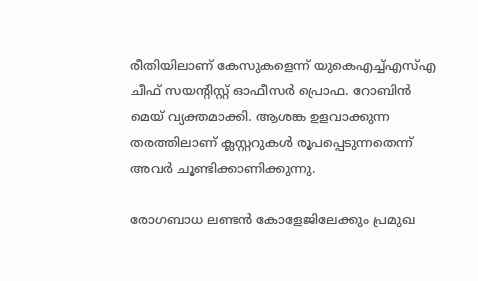രീതിയിലാണ് കേസുകളെന്ന് യുകെഎച്ച്എസ്എ ചീഫ് സയന്റിസ്റ്റ് ഓഫീസര്‍ പ്രൊഫ. റോബിന്‍ മെയ് വ്യക്തമാക്കി. ആശങ്ക ഉളവാക്കുന്ന തരത്തിലാണ് ക്ലസ്റ്ററുകള്‍ രൂപപ്പെടുന്നതെന്ന് അവര്‍ ചൂണ്ടിക്കാണിക്കുന്നു.

രോഗബാധ ലണ്ടന്‍ കോളേജിലേക്കും പ്രമുഖ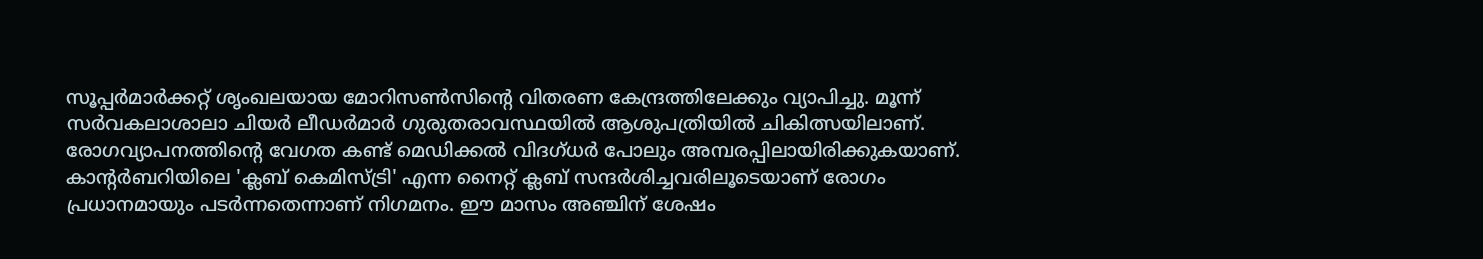സൂപ്പര്‍മാര്‍ക്കറ്റ് ശൃംഖലയായ മോറിസണ്‍സിന്റെ വിതരണ കേന്ദ്രത്തിലേക്കും വ്യാപിച്ചു. മൂന്ന് സര്‍വകലാശാലാ ചിയര്‍ ലീഡര്‍മാര്‍ ഗുരുതരാവസ്ഥയില്‍ ആശുപത്രിയില്‍ ചികിത്സയിലാണ്. രോഗവ്യാപനത്തിന്റെ വേഗത കണ്ട് മെഡിക്കല്‍ വിദഗ്ധര്‍ പോലും അമ്പരപ്പിലായിരിക്കുകയാണ്. കാന്റര്‍ബറിയിലെ 'ക്ലബ് കെമിസ്ട്രി' എന്ന നൈറ്റ് ക്ലബ് സന്ദര്‍ശിച്ചവരിലൂടെയാണ് രോഗം പ്രധാനമായും പടര്‍ന്നതെന്നാണ് നിഗമനം. ഈ മാസം അഞ്ചിന് ശേഷം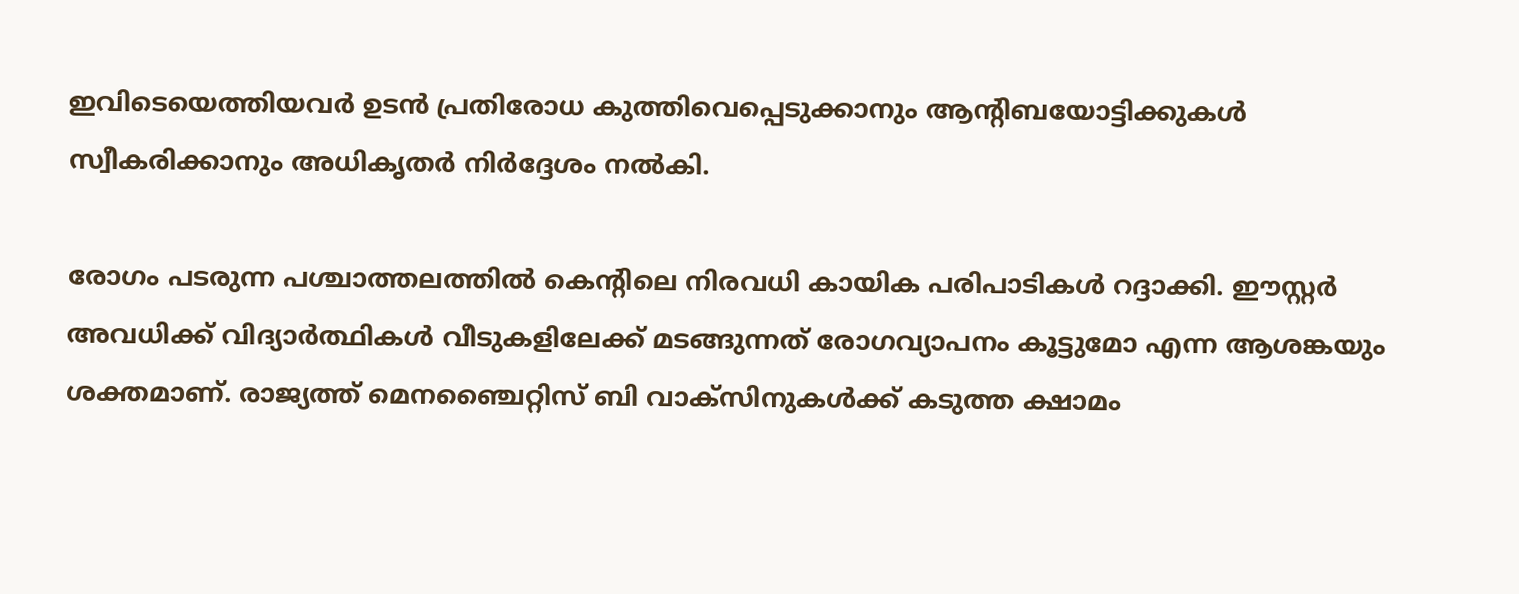ഇവിടെയെത്തിയവര്‍ ഉടന്‍ പ്രതിരോധ കുത്തിവെപ്പെടുക്കാനും ആന്റിബയോട്ടിക്കുകള്‍ സ്വീകരിക്കാനും അധികൃതര്‍ നിര്‍ദ്ദേശം നല്‍കി.

രോഗം പടരുന്ന പശ്ചാത്തലത്തില്‍ കെന്റിലെ നിരവധി കായിക പരിപാടികള്‍ റദ്ദാക്കി. ഈസ്റ്റര്‍ അവധിക്ക് വിദ്യാര്‍ത്ഥികള്‍ വീടുകളിലേക്ക് മടങ്ങുന്നത് രോഗവ്യാപനം കൂട്ടുമോ എന്ന ആശങ്കയും ശക്തമാണ്. രാജ്യത്ത് മെനഞ്ചൈറ്റിസ് ബി വാക്‌സിനുകള്‍ക്ക് കടുത്ത ക്ഷാമം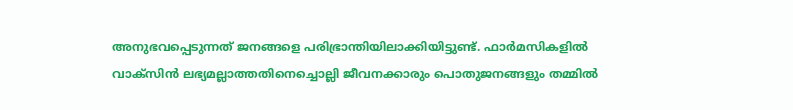അനുഭവപ്പെടുന്നത് ജനങ്ങളെ പരിഭ്രാന്തിയിലാക്കിയിട്ടുണ്ട്. ഫാര്‍മസികളില്‍ വാക്‌സിന്‍ ലഭ്യമല്ലാത്തതിനെച്ചൊല്ലി ജീവനക്കാരും പൊതുജനങ്ങളും തമ്മില്‍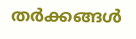തര്‍ക്കങ്ങള്‍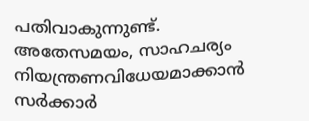പതിവാകുന്നുണ്ട്. അതേസമയം, സാഹചര്യം നിയന്ത്രണവിധേയമാക്കാന്‍ സര്‍ക്കാര്‍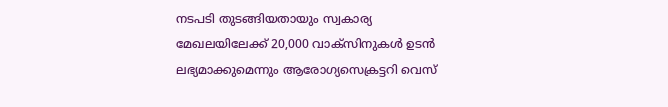നടപടി തുടങ്ങിയതായും സ്വകാര്യ മേഖലയിലേക്ക് 20,000 വാക്‌സിനുകള്‍ ഉടന്‍ ലഭ്യമാക്കുമെന്നും ആരോഗ്യസെക്രട്ടറി വെസ്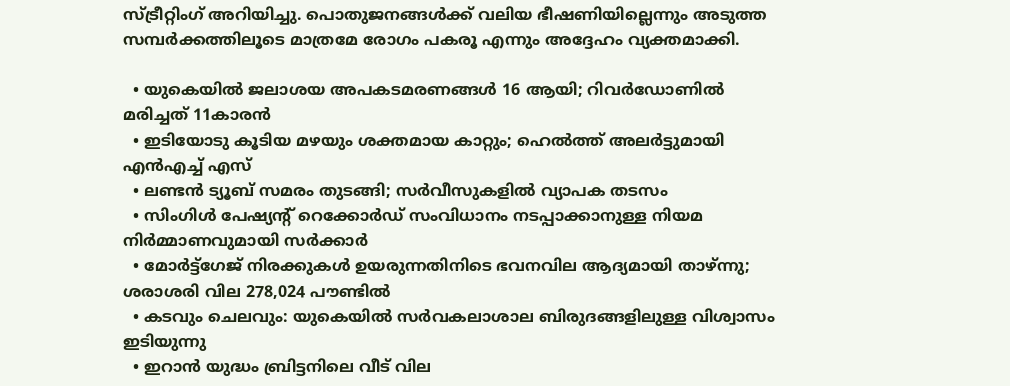സ്ട്രീറ്റിംഗ് അറിയിച്ചു. പൊതുജനങ്ങള്‍ക്ക് വലിയ ഭീഷണിയില്ലെന്നും അടുത്ത സമ്പര്‍ക്കത്തിലൂടെ മാത്രമേ രോഗം പകരൂ എന്നും അദ്ദേഹം വ്യക്തമാക്കി.

  • യുകെയില്‍ ജലാശയ അപകടമരണങ്ങള്‍ 16 ആയി; റിവര്‍ഡോണില്‍ മരിച്ചത് 11കാരന്‍
  • ഇടിയോടു കൂടിയ മഴയും ശക്തമായ കാറ്റും; ഹെല്‍ത്ത് അലര്‍ട്ടുമായി എന്‍എച്ച് എസ്
  • ലണ്ടന്‍ ട്യൂബ് സമരം തുടങ്ങി; സര്‍വീസുകളില്‍ വ്യാപക തടസം
  • സിംഗിള്‍ പേഷ്യന്റ് റെക്കോര്‍ഡ് സംവിധാനം നടപ്പാക്കാനുള്ള നിയമ നിര്‍മ്മാണവുമായി സര്‍ക്കാര്‍
  • മോര്‍ട്ട്‌ഗേജ് നിരക്കുകള്‍ ഉയരുന്നതിനിടെ ഭവനവില ആദ്യമായി താഴ്ന്നു; ശരാശരി വില 278,024 പൗണ്ടില്‍
  • കടവും ചെലവും: യുകെയില്‍ സര്‍വകലാശാല ബിരുദങ്ങളിലുള്ള വിശ്വാസം ഇടിയുന്നു
  • ഇറാന്‍ യുദ്ധം ബ്രിട്ടനിലെ വീട് വില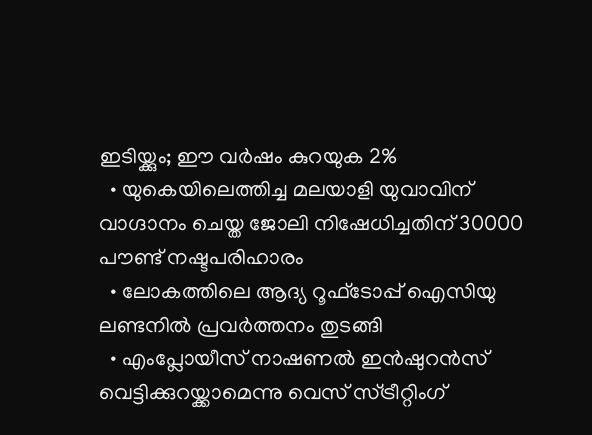ഇടിയ്ക്കും; ഈ വര്‍ഷം കുറയുക 2%
  • യുകെയിലെത്തിച്ച മലയാളി യുവാവിന് വാഗ്ദാനം ചെയ്ത ജോലി നിഷേധിച്ചതിന് 30000 പൗണ്ട് നഷ്ടപരിഹാരം
  • ലോകത്തിലെ ആദ്യ റൂഫ്ടോപ്പ് ഐസിയു ലണ്ടനില്‍ പ്രവര്‍ത്തനം തുടങ്ങി
  • എംപ്ലോയീസ് നാഷണല്‍ ഇന്‍ഷുറന്‍സ് വെട്ടിക്കുറയ്ക്കാമെന്നു വെസ് സ്ട്രീറ്റിംഗ്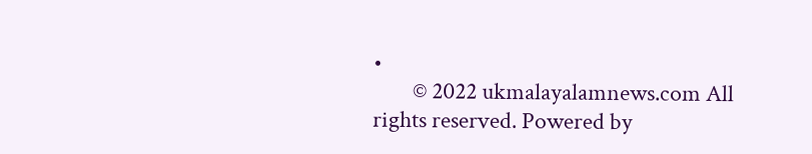•
        © 2022 ukmalayalamnews.com All rights reserved. Powered by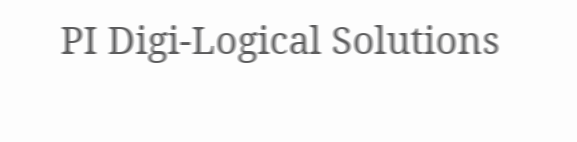PI Digi-Logical Solutions